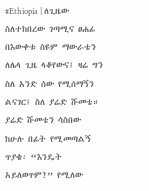#Ethiopia | ለጊዜው ስለተከበረው ገጣሚና ፀሐፊ በእውቀቱ ስዩም ማውራቴን ለሌላ ጊዜ ላቆየውና፤ ዛሬ ግን ስለ አንድ ሰው የሚሰማኝን ልናገር፤ ስለ ያሬድ ሹመቴ።
ያሬድ ሹመቴን ሳስበው ከሁሉ በፊት የሚመጣልኝ ጥያቄ፡ “እንዴት አይለወጥም?” የሚለው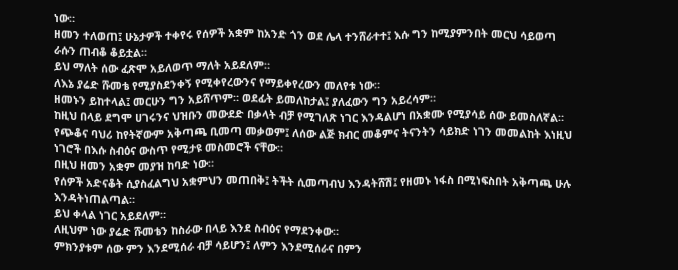ነው።
ዘመን ተለወጠ፤ ሁኔታዎች ተቀየሩ የሰዎች አቋም ከአንድ ጎን ወደ ሌላ ተንሸራተተ፤ እሱ ግን ከሚያምንበት መርህ ሳይወጣ ራሱን ጠብቆ ቆይቷል።
ይህ ማለት ሰው ፈጽሞ አይለወጥ ማለት አይደለም።
ለእኔ ያሬድ ሹመቴ የሚያስደንቀኝ የሚቀየረውንና የማይቀየረውን መለየቱ ነው።
ዘመኑን ይከተላል፤ መርሁን ግን አይሸጥም። ወደፊት ይመለከታል፤ ያለፈውን ግን አይረሳም።
ከዚህ በላይ ደግሞ ሀገሩንና ህዝቡን መውደድ በቃላት ብቻ የሚገለጽ ነገር እንዳልሆነ በአቋሙ የሚያሳይ ሰው ይመስለኛል።
የጭቆና ባህሪ ከየትኛውም አቅጣጫ ቢመጣ መቃወም፤ ለሰው ልጅ ክብር መቆምና ትናንትን ሳይክድ ነገን መመልከት እነዚህ ነገሮች በእሱ ስብዕና ውስጥ የሚታዩ መስመሮች ናቸው።
በዚህ ዘመን አቋም መያዝ ከባድ ነው።
የሰዎች አድናቆት ሲያስፈልግህ አቋምህን መጠበቅ፤ ትችት ሲመጣብህ እንዳትሸሽ፤ የዘመኑ ነፋስ በሚነፍስበት አቅጣጫ ሁሉ እንዳትነጠልጣል።
ይህ ቀላል ነገር አይደለም።
ለዚህም ነው ያሬድ ሹመቴን ከስራው በላይ እንደ ስብዕና የማደንቀው።
ምክንያቱም ሰው ምን እንደሚሰራ ብቻ ሳይሆን፤ ለምን እንደሚሰራና በምን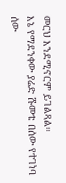መርህ እንደሚኖርም ይገልጻል።
እኔ የማደንቀው ያሬድ ሹመቴ በሰው የተገነባ ሰው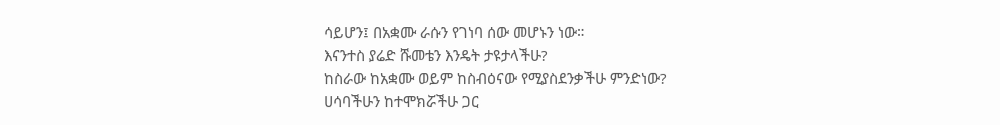ሳይሆን፤ በአቋሙ ራሱን የገነባ ሰው መሆኑን ነው።
እናንተስ ያሬድ ሹመቴን እንዴት ታዩታላችሁ?
ከስራው ከአቋሙ ወይም ከስብዕናው የሚያስደንቃችሁ ምንድነው?
ሀሳባችሁን ከተሞክሯችሁ ጋር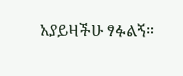አያይዛችሁ ፃፉልኝ።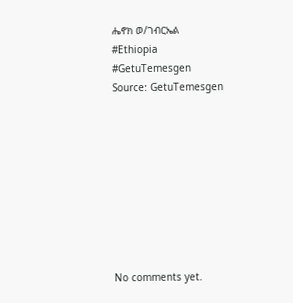ሔኖክ ወ/ገብርኤል
#Ethiopia #GetuTemesgen
Source: GetuTemesgen









No comments yet.